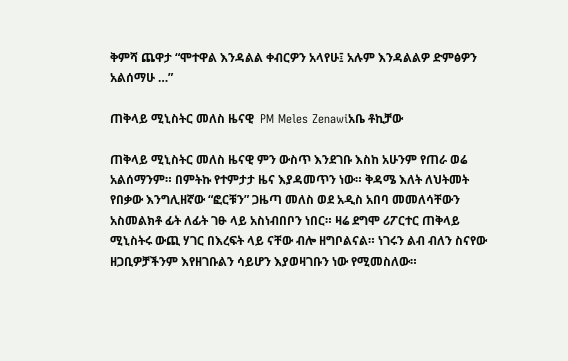ቅምሻ ጨዋታ “ሞተዋል እንዳልል ቀብርዎን አላየሁ፤ አሉም እንዳልልዎ ድምፅዎን አልሰማሁ …”

ጠቅላይ ሚኒስትር መለስ ዜናዊ  PM Meles Zenawiአቤ ቶኪቻው

ጠቅላይ ሚኒስትር መለስ ዜናዊ ምን ውስጥ እንደገቡ እስከ አሁንም የጠራ ወሬ አልሰማንም። በምትኩ የተምታታ ዜና እያዳመጥን ነው። ቅዳሜ እለት ለህትመት የበቃው እንግሊዘኛው “ፎርቹን” ጋዜጣ መለስ ወደ አዲስ አበባ መመለሳቸውን አስመልክቶ ፊት ለፊት ገፁ ላይ አስነብበቦን ነበር። ዛሬ ደግሞ ሪፖርተር ጠቅላይ ሚኒስትሩ ውጪ ሃገር በእረፍት ላይ ናቸው ብሎ ዘግቦልናል። ነገሩን ልብ ብለን ስናየው ዘጋቢዎቻችንም እየዘገቡልን ሳይሆን እያወዛገቡን ነው የሚመስለው።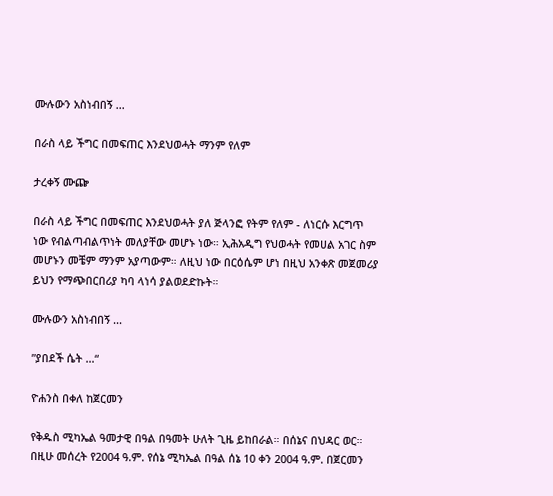ሙሉውን አስነብበኝ ...

በራስ ላይ ችግር በመፍጠር እንደህወሓት ማንም የለም

ታረቀኝ ሙጬ

በራስ ላይ ችግር በመፍጠር እንደህወሓት ያለ ጅላንፎ የትም የለም - ለነርሱ እርግጥ ነው የብልጣብልጥነት መለያቸው መሆኑ ነው። ኢሕአዲግ የህወሓት የመሀል አገር ስም መሆኑን መቼም ማንም አያጣውም። ለዚህ ነው በርዕሴም ሆነ በዚህ አንቀጽ መጀመሪያ ይህን የማጭበርበሪያ ካባ ላነሳ ያልወደድኩት።

ሙሉውን አስነብበኝ ...

”ያበደች ሴት …“

ዮሐንስ በቀለ ከጀርመን

የቅዱስ ሚካኤል ዓመታዊ በዓል በዓመት ሁለት ጊዜ ይከበራል። በሰኔና በህዳር ወር። በዚሁ መሰረት የ2004 ዓ.ም. የሰኔ ሚካኤል በዓል ሰኔ 10 ቀን 2004 ዓ.ም. በጀርመን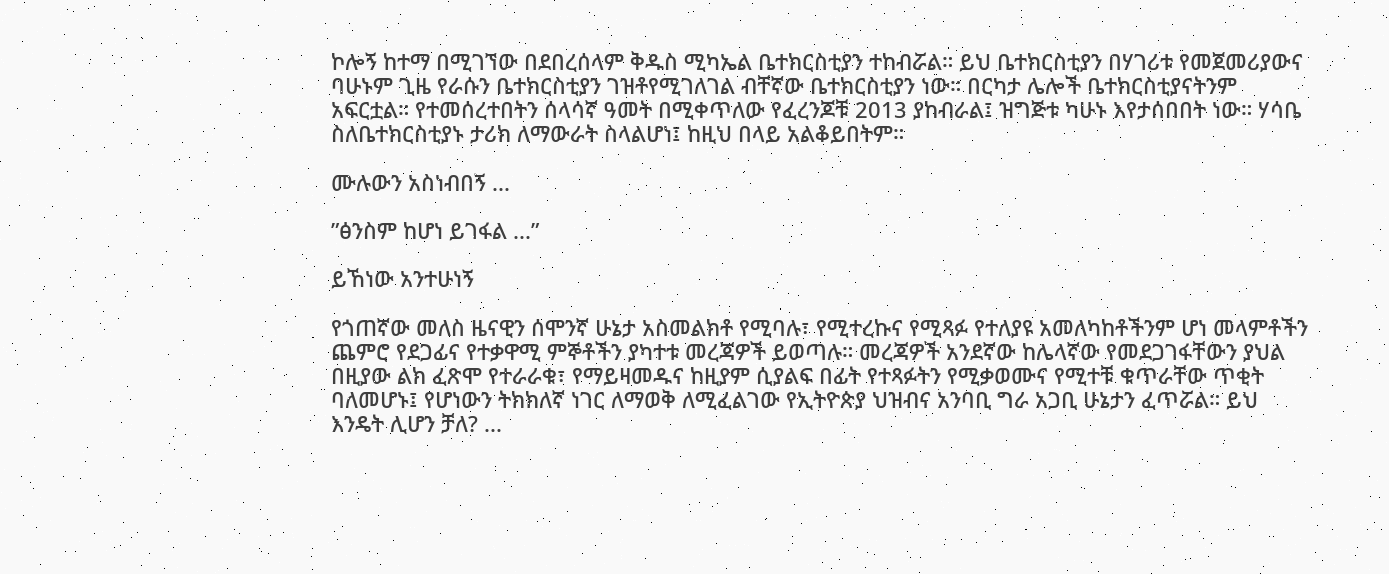ኮሎኝ ከተማ በሚገኘው በደበረሰላም ቅዱስ ሚካኤል ቤተክርስቲያን ተከብሯል። ይህ ቤተክርስቲያን በሃገሪቱ የመጀመሪያውና ባሁኑም ጊዜ የራሱን ቤተክርስቲያን ገዝቶየሚገለገል ብቸኛው ቤተክርስቲያን ነው። በርካታ ሌሎች ቤተክርስቲያናትንም አፍርቷል። የተመሰረተበትን ሰላሳኛ ዓመት በሚቀጥለው የፈረንጆቹ 2013 ያከብራል፤ ዝግጅቱ ካሁኑ እየታሰበበት ነው። ሃሳቤ ስለቤተክርስቲያኑ ታሪክ ለማውራት ስላልሆነ፤ ከዚህ በላይ አልቆይበትም።

ሙሉውን አስነብበኝ ...

”ፅንስም ከሆነ ይገፋል ...”

ይኸነው አንተሁነኝ

የጎጠኛው መለስ ዜናዊን ሰሞንኛ ሁኔታ አስመልክቶ የሚባሉ፣ የሚተረኩና የሚጻፉ የተለያዩ አመለካከቶችንም ሆነ መላምቶችን ጨምሮ የደጋፊና የተቃዋሚ ምኞቶችን ያካተቱ መረጃዎች ይወጣሉ። መረጃዎች አንደኛው ከሌላኛው የመደጋገፋቸውን ያህል በዚያው ልክ ፈጽሞ የተራራቁ፣ የማይዛመዱና ከዚያም ሲያልፍ በፊት የተጻፉትን የሚቃወሙና የሚተቹ ቁጥራቸው ጥቂት ባለመሆኑ፤ የሆነውን ትክክለኛ ነገር ለማወቅ ለሚፈልገው የኢትዮጵያ ህዝብና አንባቢ ግራ አጋቢ ሁኔታን ፈጥሯል። ይህ እንዴት ሊሆን ቻለ? ...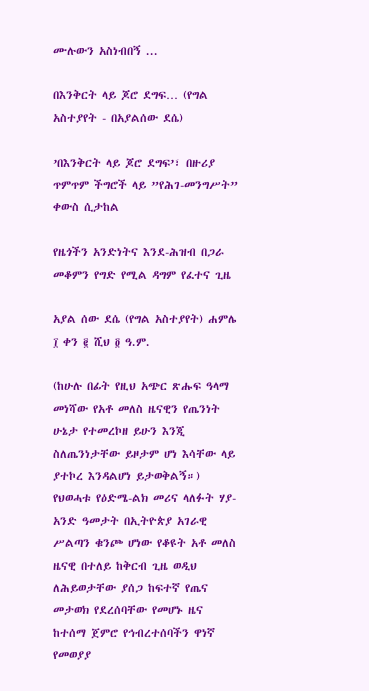ሙሉውን አስነብበኝ ...

በእንቅርት ላይ ጆሮ ደግፍ… (የግል አስተያየት - በአያልሰው ደሴ)

’በእንቅርት ላይ ጆሮ ደግፍ’፣ በዙሪያ ጥምጥም ችግሮች ላይ ”የሕገ-መንግሥት” ቀውስ ሲታከል

የዜጎችን አንድነትና እንደ-ሕዝብ በጋራ መቆምን የግድ የሚል ዳግም የፈተና ጊዜ

አያል ሰው ደሴ (የግል አስተያየት) ሐምሌ ፲ ቀን ፪ ሺህ ፬ ዓ.ም.

(ከሁሉ በፊት የዚህ አጭር ጽሑፍ ዓላማ መነሻው የአቶ መለስ ዜናዊን የጤንነት ሁኔታ የተመረኮዘ ይሁን እንጂ ስለጤንነታቸው ይዞታም ሆነ እሳቸው ላይ ያተኮረ እንዳልሆነ ይታወቅልኝ።) የህወሓቱ የዕድሜ-ልክ መሪና ላለፉት ሃያ-አንድ ዓመታት በኢትዮጵያ አገራዊ ሥልጣን ቁንጮ ሆነው የቆዩት አቶ መለስ ዜናዊ በተለይ ከቅርብ ጊዜ ወዲህ ለሕይወታቸው ያሰጋ ከፍተኛ የጤና መታወክ የደረሰባቸው የመሆኑ ዜና ከተሰማ ጀምሮ የኅብረተሰባችን ዋነኛ የመወያያ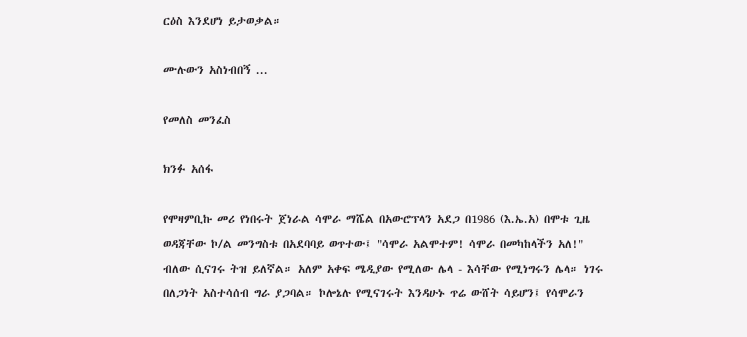ርዕስ እንደሆነ ይታወቃል።

ሙሉውን አስነብበኝ ...

የመለስ መንፈስ

ክንፉ አሰፋ

የሞዛምቢኩ መሪ የነበሩት ጀነራል ሳሞራ ማሼል በአውሮፕላን አደጋ በ1986 (እ.ኤ.አ) በሞቱ ጊዜ ወዳጃቸው ኮ/ል መንግስቱ በአደባባይ ወጥተው፤ "ሳሞራ አልሞተም! ሳሞራ በመካከላችን አለ!" ብለው ሲናገሩ ትዝ ይለኛል። አለም አቀፍ ሜዲያው የሚለው ሌላ - እሳቸው የሚነግሩን ሌላ። ነገሩ በለጋነት አስተሳሰብ ግራ ያጋባል። ኮሎኔሉ የሚናገሩት እንዳሁኑ ጥሬ ውሸት ሳይሆን፤ የሳሞራን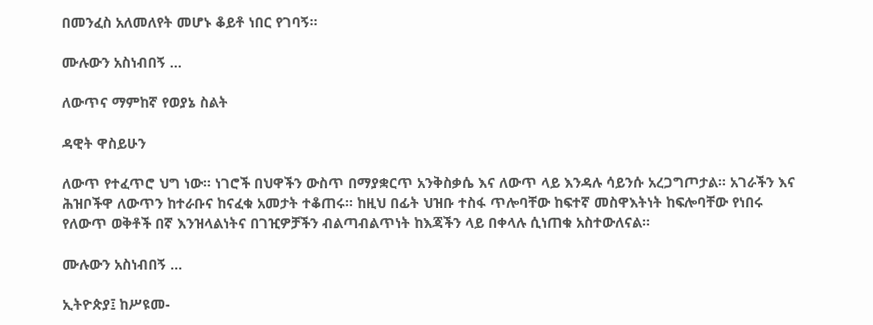በመንፈስ አለመለየት መሆኑ ቆይቶ ነበር የገባኝ።

ሙሉውን አስነብበኝ ...

ለውጥና ማምከኛ የወያኔ ስልት

ዳዊት ዋስይሁን

ለውጥ የተፈጥሮ ህግ ነው። ነገሮች በህዋችን ውስጥ በማያቋርጥ አንቅስቃሴ እና ለውጥ ላይ እንዳሉ ሳይንሱ አረጋግጦታል። አገራችን እና ሕዝቦችዋ ለውጥን ከተራቡና ከናፈቁ አመታት ተቆጠሩ። ከዚህ በፊት ህዝቡ ተስፋ ጥሎባቸው ከፍተኛ መስዋእትነት ከፍሎባቸው የነበሩ የለውጥ ወቅቶች በኛ እንዝላልነትና በገዢዎቻችን ብልጣብልጥነት ከእጃችን ላይ በቀላሉ ሲነጠቁ አስተውለናል።

ሙሉውን አስነብበኝ ...

ኢትዮጵያ፤ ከሥዩመ-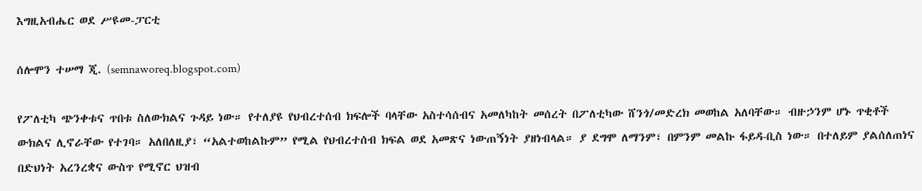እግዚአብሔር ወደ ሥዩመ-ፓርቲ

ሰሎሞን ተሠማ ጂ. (semnaworeq.blogspot.com)

የፖለቲካ ጭንቀቱና ጥበቱ ስለውክልና ጉዳይ ነው። የተለያዩ የህብረተሰብ ክፍሎች ባላቸው አስተሳሰብና አመለካከት መሰረት በፖለቲካው ሸንጎ/መድረክ መወከል አለባቸው። ብዙኃንም ሆኑ ጥቂቶች ውክልና ሊኖራቸው የተገባ። አለበለዚያ፣ “አልተወከልኩም” የሚል የህብረተሰብ ክፍል ወደ አመጽና ነውጠኝነት ያዘነብላል። ያ ደግሞ ለማንም፣ በምንም መልኩ ፋይዳ-ቢስ ነው። በተለይም ያልሰለጠነና በድህነት አረንረቋና ውስጥ የሚኖር ህዝብ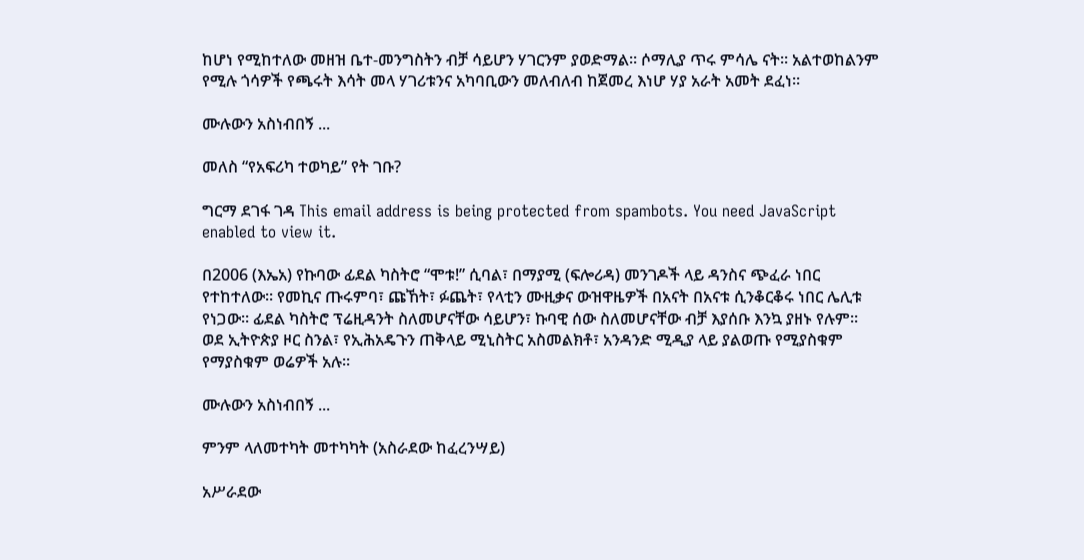ከሆነ የሚከተለው መዘዝ ቤተ-መንግስትን ብቻ ሳይሆን ሃገርንም ያወድማል። ሶማሊያ ጥሩ ምሳሌ ናት። አልተወከልንም የሚሉ ጎሳዎች የጫሩት እሳት መላ ሃገሪቱንና አካባቢውን መለብለብ ከጀመረ እነሆ ሃያ አራት አመት ደፈነ።

ሙሉውን አስነብበኝ ...

መለስ “የአፍሪካ ተወካይ” የት ገቡ?

ግርማ ደገፋ ገዳ This email address is being protected from spambots. You need JavaScript enabled to view it.

በ2006 (እኤአ) የኩባው ፊደል ካስትሮ “ሞቱ!” ሲባል፣ በማያሚ (ፍሎሪዳ) መንገዶች ላይ ዳንስና ጭፈራ ነበር የተከተለው። የመኪና ጡሩምባ፣ ጩኸት፣ ፉጨት፣ የላቲን ሙዚቃና ውዝዋዜዎች በአናት በአናቱ ሲንቆርቆሩ ነበር ሌሊቱ የነጋው። ፊደል ካስትሮ ፕሬዚዳንት ስለመሆናቸው ሳይሆን፣ ኩባዊ ሰው ስለመሆናቸው ብቻ እያሰቡ እንኳ ያዘኑ የሉም። ወደ ኢትዮጵያ ዞር ስንል፣ የኢሕአዴጉን ጠቅላይ ሚኒስትር አስመልክቶ፣ አንዳንድ ሚዲያ ላይ ያልወጡ የሚያስቁም የማያስቁም ወሬዎች አሉ።

ሙሉውን አስነብበኝ ...

ምንም ላለመተካት መተካካት (አስራደው ከፈረንሣይ)

አሥራደው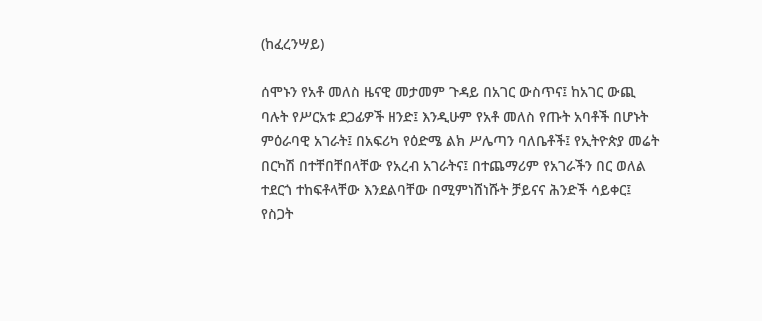(ከፈረንሣይ)

ሰሞኑን የአቶ መለስ ዜናዊ መታመም ጉዳይ በአገር ውስጥና፤ ከአገር ውጪ ባሉት የሥርአቱ ደጋፊዎች ዘንድ፤ እንዲሁም የአቶ መለስ የጡት አባቶች በሆኑት ምዕራባዊ አገራት፤ በአፍሪካ የዕድሜ ልክ ሥሌጣን ባለቤቶች፤ የኢትዮጵያ መሬት በርካሽ በተቸበቸበላቸው የአረብ አገራትና፤ በተጨማሪም የአገራችን በር ወለል ተደርጎ ተከፍቶላቸው እንደልባቸው በሚምነሸነሹት ቻይናና ሕንድች ሳይቀር፤ የስጋት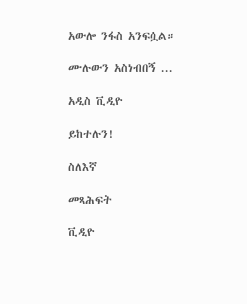አውሎ ንፋስ አንፍሷል።

ሙሉውን አስነብበኝ ...

አዲስ ቪዲዮ

ይከተሉን!

ስለእኛ

መጻሕፍት

ቪዲዮ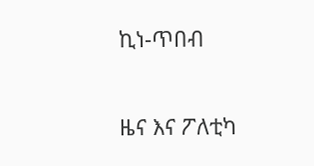ኪነ-ጥበብ

ዜና እና ፖለቲካ